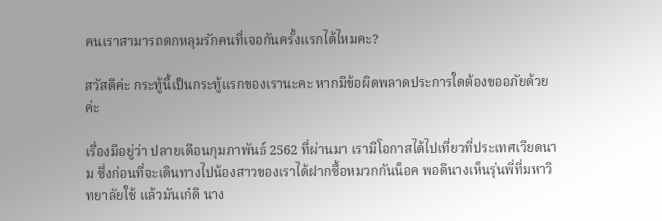คนเราสามารถตกหลุมรักคนที่เจอกันครั้งแรกได้ไหมคะ?

สวัสดีค่ะ กระทู้นี้เป็นกระทู้แรกของเรานะคะ หากมีข้อผิดพลาดประการใดต้องขออภัยด้วยค่ะ

เรื่องมีอยู่ว่า ปลายเดือนกุมภาพันธ์ 2562 ที่ผ่านมา เรามีโอกาสได้ไปเที่ยวที่ประเทศเวียดนาม ซึ่งก่อนที่จะเดินทางไปน้องสาวของเราได้ฝากซื้อหมวกกันน็อค พอดีนางเห็นรุ่นพี่ที่มหาวิทยาลัยใช้ แล้วมันเก๋ดี นาง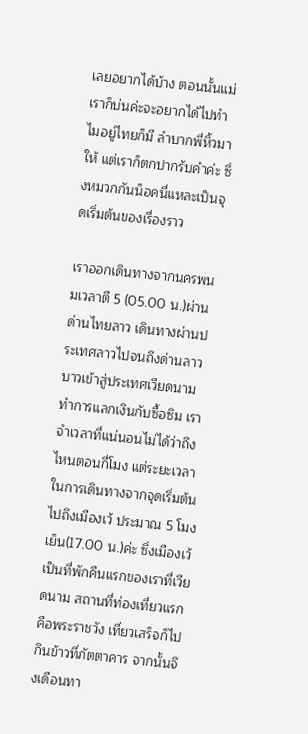เลยอยากได้บ้าง ตอนนั้นแม่เราก็บ่นค่ะจะอยากได้ไปทำไมอยู่ไทยก็มี ลำบากพี่หิ้วมาให้ แต่เราก็ตกปากรับคำค่ะ ซึ่งหมวกกันน็อคนี่แหละเป็นจุดเริ่มต้นของเรื่องราว

เราออกเดินทางจากนครพนมเวลาตี 5 (05.00 น.)ผ่านด่านไทยลาว เดินทางผ่านประเทศลาวไปจนถึงด่านลาวบาวเข้าสู่ประเทศเวียดนาม ทำการแลกเงินกับซื้อซิม เราจำเวลาที่แน่นอนไม่ได้ว่าถึงไหนตอนกี่โมง แต่ระยะเวลาในการเดินทางจากจุดเริ่มต้นไปถึงเมืองเว้ ประมาณ 5 โมงเย็น(17.00 น.)ค่ะ ซึ่งเมืองเว้เป็นที่พักคืนแรกของเราที่เวียดนาม สถานที่ท่องเที่ยวแรกคือพระราชวัง เที่ยวเสร็จก็ไปกินข้าวที่ภัตตาคาร จากนั้นจึงเดือนทา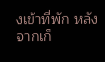งเข้าที่พัก หลังจากเก็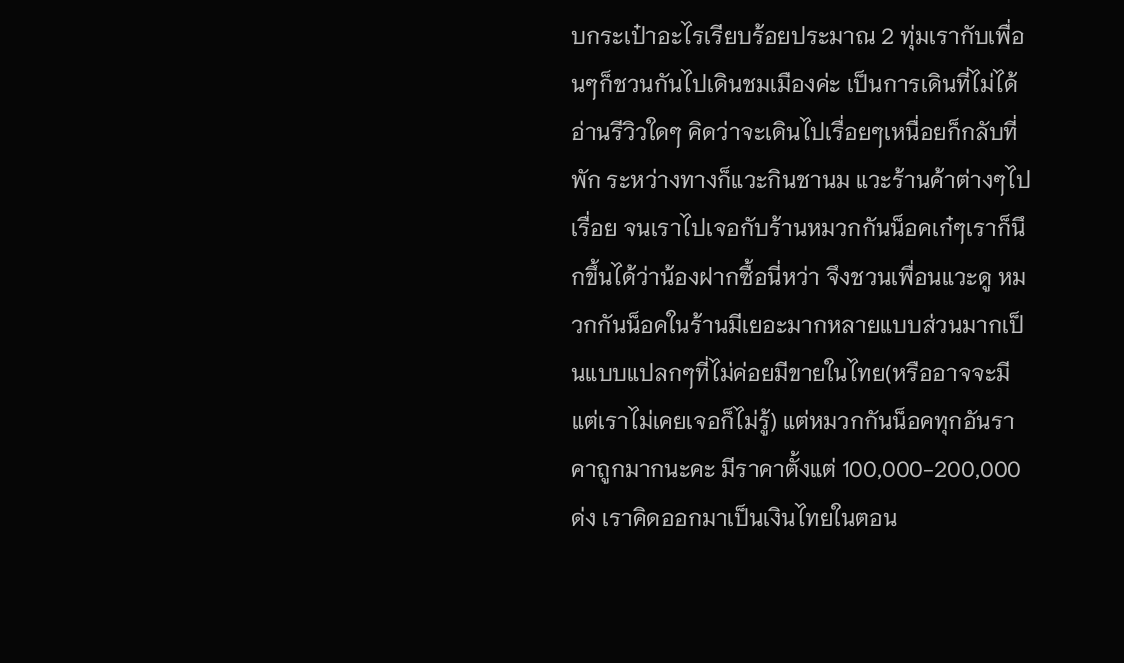บกระเป๋าอะไรเรียบร้อยประมาณ 2 ทุ่มเรากับเพื่อนๆก็ชวนกันไปเดินชมเมืองค่ะ เป็นการเดินที่ไม่ได้อ่านรีวิวใดๆ คิดว่าจะเดินไปเรื่อยๆเหนื่อยก็กลับที่พัก ระหว่างทางก็แวะกินชานม แวะร้านค้าต่างๆไปเรื่อย จนเราไปเจอกับร้านหมวกกันน็อคเก๋ๆเราก็นึกขึ้นได้ว่าน้องฝากซื้อนี่หว่า จึงชวนเพื่อนแวะดู หมวกกันน็อคในร้านมีเยอะมากหลายแบบส่วนมากเป็นแบบแปลกๆที่ไม่ค่อยมีขายในไทย(หรืออาจจะมีแต่เราไม่เคยเจอก็ไม่รู้) แต่หมวกกันน็อคทุกอันราคาถูกมากนะคะ มีราคาตั้งแต่ 100,000-200,000 ด่ง เราคิดออกมาเป็นเงินไทยในตอน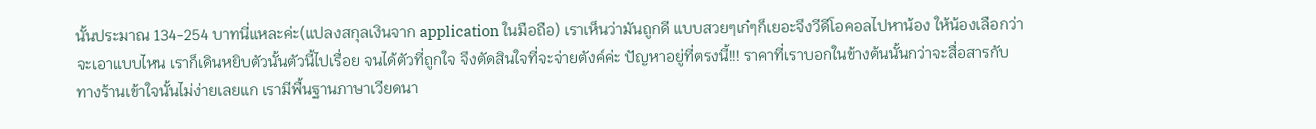นั้นประมาณ 134-254 บาทนี่แหละค่ะ(แปลงสกุลเงินจาก application ในมือถือ) เราเห็นว่ามันถูกดี แบบสวยๆเก๋ๆก็เยอะจึงวีดีโอคอลไปหาน้อง ให้น้องเลือกว่าจะเอาแบบไหน เราก็เดินหยิบตัวนั้นตัวนี้ไปเรื่อย จนได้ตัวที่ถูกใจ จึงตัดสินใจที่จะจ่ายตังค์ค่ะ ปัญหาอยู่ที่ตรงนี้!!! ราคาที่เราบอกในข้างต้นนั้นกว่าจะสื่อสารกับทางร้านเข้าใจนั้นไม่ง่ายเลยแก เรามีพื้นฐานภาษาเวียดนา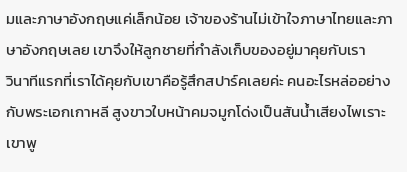มและภาษาอังกฤษแค่เล็กน้อย เจ้าของร้านไม่เข้าใจภาษาไทยและภาษาอังกฤษเลย เขาจึงให้ลูกชายที่กำลังเก็บของอยู่มาคุยกับเรา
วินาทีแรกที่เราได้คุยกับเขาคือรู้สึกสปาร์คเลยค่ะ คนอะไรหล่ออย่างกับพระเอกเกาหลี สูงขาวใบหน้าคมจมูกโด่งเป็นสันน้ำเสียงไพเราะ เขาพู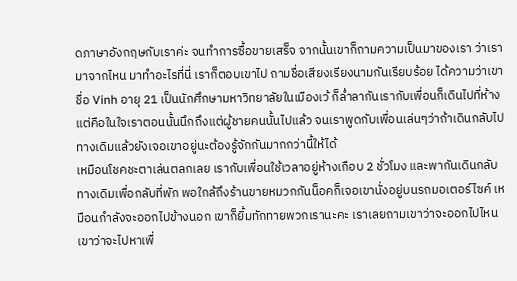ดภาษาอังกฤษกับเราค่ะ จนทำการซื้อขายเสร็จ จากนั้นเขาก็ถามความเป็นมาของเรา ว่าเรามาจากไหน มาทำอะไรที่นี่ เราก็ตอบเขาไป ถามชื่อเสียงเรียงนามกันเรียบร้อย ได้ความว่าเขาชื่อ Vinh อายุ 21 เป็นนักศึกษามหาวิทยาลัยในเมืองเว้ ก็ล่ำลากันเรากับเพื่อนก็เดินไปที่ห้าง แต่คือในใจเราตอนนั้นนึกถึงแต่ผู้ชายคนนั้นไปแล้ว จนเราพูดกับเพื่อนเล่นๆว่าถ้าเดินกลับไปทางเดิมแล้วยังเจอเขาอยู่นะต้องรู้จักกันมากกว่านี้ให้ได้
เหมือนโชคชะตาเล่นตลกเลย เรากับเพื่อนใช้เวลาอยู่ห้างเกือบ 2 ชั่วโมง และพากันเดินกลับทางเดิมเพื่อกลับที่พัก พอใกล้ถึงร้านขายหมวกกันน็อคก็เจอเขานั่งอยู่บนรถมอเตอร์ไซค์ เหมือนกำลังจะออกไปข้างนอก เขาก็ยิ้มทักทายพวกเรานะคะ เราเลยถามเขาว่าจะออกไปไหน เขาว่าจะไปหาเพื่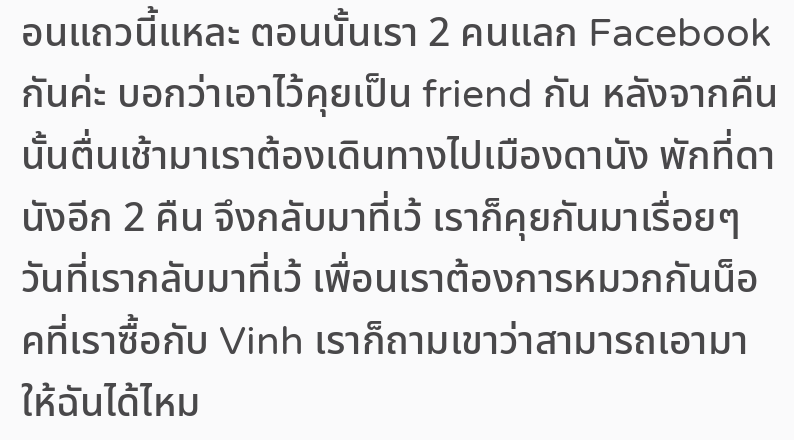อนแถวนี้แหละ ตอนนั้นเรา 2 คนแลก Facebook กันค่ะ บอกว่าเอาไว้คุยเป็น friend กัน หลังจากคืนนั้นตื่นเช้ามาเราต้องเดินทางไปเมืองดานัง พักที่ดานังอีก 2 คืน จึงกลับมาที่เว้ เราก็คุยกันมาเรื่อยๆ วันที่เรากลับมาที่เว้ เพื่อนเราต้องการหมวกกันน็อคที่เราซื้อกับ Vinh เราก็ถามเขาว่าสามารถเอามาให้ฉันได้ไหม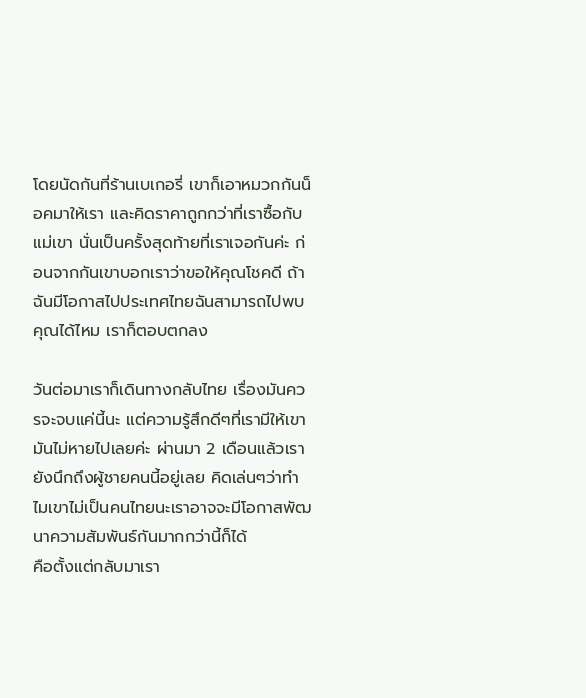โดยนัดกันที่ร้านเบเกอรี่ เขาก็เอาหมวกกันน็อคมาให้เรา และคิดราคาถูกกว่าที่เราซื้อกับแม่เขา นั่นเป็นครั้งสุดท้ายที่เราเจอกันค่ะ ก่อนจากกันเขาบอกเราว่าขอให้คุณโชคดี ถ้าฉันมีโอกาสไปประเทศไทยฉันสามารถไปพบคุณได้ไหม เราก็ตอบตกลง

วันต่อมาเราก็เดินทางกลับไทย เรื่องมันควรจะจบแค่นี้นะ แต่ความรู้สึกดีๆที่เรามีให้เขามันไม่หายไปเลยค่ะ ผ่านมา 2 เดือนแล้วเรายังนึกถึงผู้ชายคนนี้อยู่เลย คิดเล่นๆว่าทำไมเขาไม่เป็นคนไทยนะเราอาจจะมีโอกาสพัฒนาความสัมพันธ์กันมากกว่านี้ก็ได้
คือตั้งแต่กลับมาเรา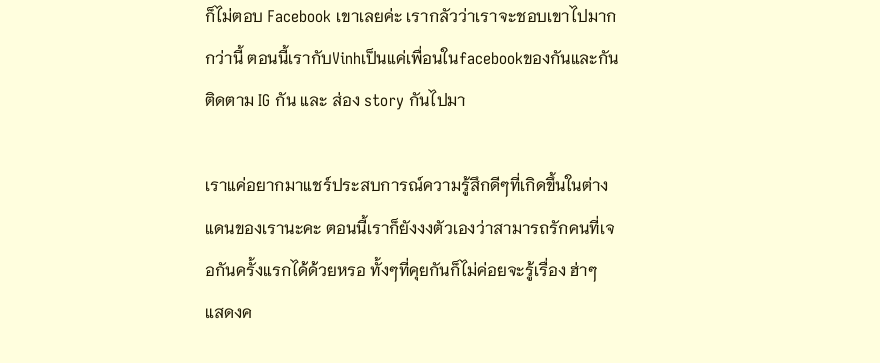ก็ไม่ตอบ Facebook เขาเลยค่ะ เรากลัวว่าเราจะชอบเขาไปมากกว่านี้ ตอนนี้เรากับVinhเป็นแค่เพื่อนในfacebookของกันและกัน ติดตาม IG กัน และ ส่อง story กันไปมา

เราแค่อยากมาแชร์ประสบการณ์ความรู้สึกดีๆที่เกิดขึ้นในต่างแดนของเรานะคะ ตอนนี้เราก็ยังงงตัวเองว่าสามารถรักคนที่เจอกันครั้งแรกได้ด้วยหรอ ทั้งๆที่คุยกันก็ไม่ค่อยจะรู้เรื่อง ฮ่าๆ
แสดงค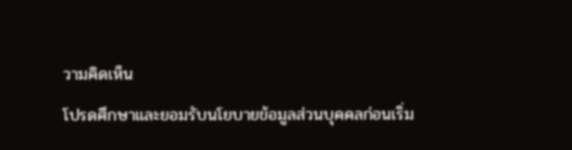วามคิดเห็น
โปรดศึกษาและยอมรับนโยบายข้อมูลส่วนบุคคลก่อนเริ่ม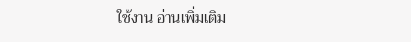ใช้งาน อ่านเพิ่มเติม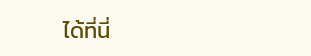ได้ที่นี่